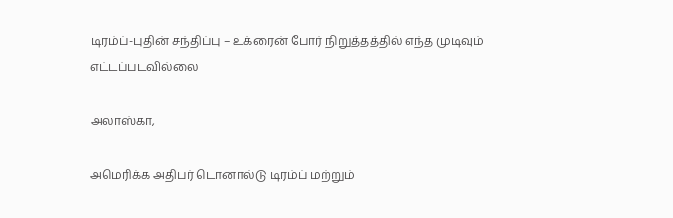டிரம்ப்-புதின் சந்திப்பு – உக்ரைன் போர் நிறுத்தத்தில் எந்த முடிவும் எட்டப்படவில்லை

அலாஸ்கா,

அமெரிக்க அதிபர் டொனால்டு டிரம்ப் மற்றும்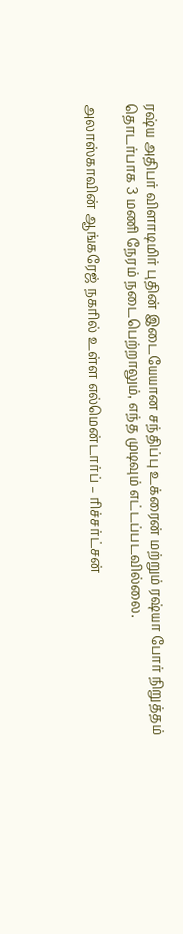ரஷ்ய அதிபர் விளாடிமிர் புதின் இடையேயான சந்திப்பு உக்ரைன் மற்றும் ரஷ்யா போர் நிறுத்தம் தொடர்பாக 3 மணி நேரம் நடைபெற்றாலும், எந்த முடிவும் எட்டப்படவில்லை.

அலாஸ்காவின் ஆங்கரேஜ் நகரில் உள்ள எல்மென்டார்ப் – ரிச்சர்ட்சன்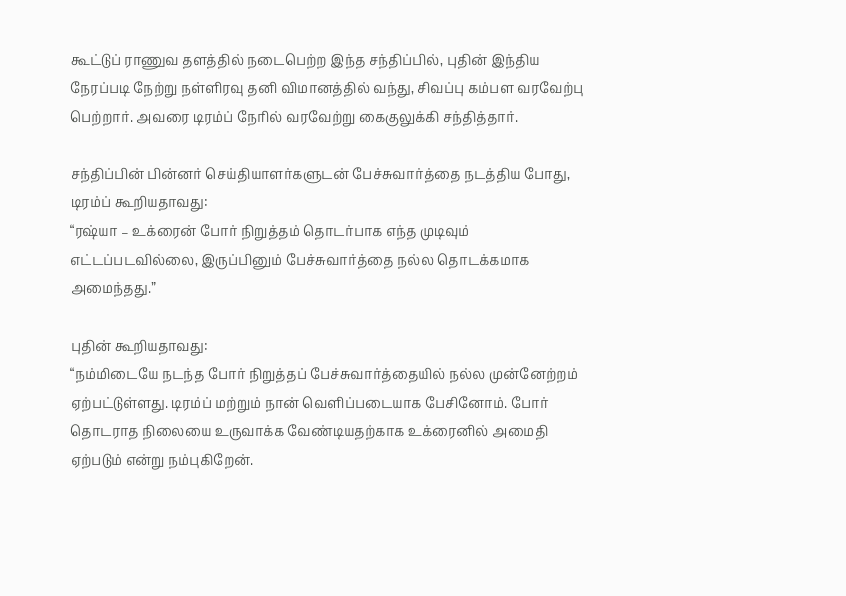கூட்டுப் ராணுவ தளத்தில் நடைபெற்ற இந்த சந்திப்பில், புதின் இந்திய நேரப்படி நேற்று நள்ளிரவு தனி விமானத்தில் வந்து, சிவப்பு கம்பள வரவேற்பு பெற்றார். அவரை டிரம்ப் நேரில் வரவேற்று கைகுலுக்கி சந்தித்தார்.

சந்திப்பின் பின்னர் செய்தியாளர்களுடன் பேச்சுவார்த்தை நடத்திய போது, டிரம்ப் கூறியதாவது:
“ரஷ்யா – உக்ரைன் போர் நிறுத்தம் தொடர்பாக எந்த முடிவும் எட்டப்படவில்லை, இருப்பினும் பேச்சுவார்த்தை நல்ல தொடக்கமாக அமைந்தது.”

புதின் கூறியதாவது:
“நம்மிடையே நடந்த போர் நிறுத்தப் பேச்சுவார்த்தையில் நல்ல முன்னேற்றம் ஏற்பட்டுள்ளது. டிரம்ப் மற்றும் நான் வெளிப்படையாக பேசினோம். போர் தொடராத நிலையை உருவாக்க வேண்டியதற்காக உக்ரைனில் அமைதி ஏற்படும் என்று நம்புகிறேன்.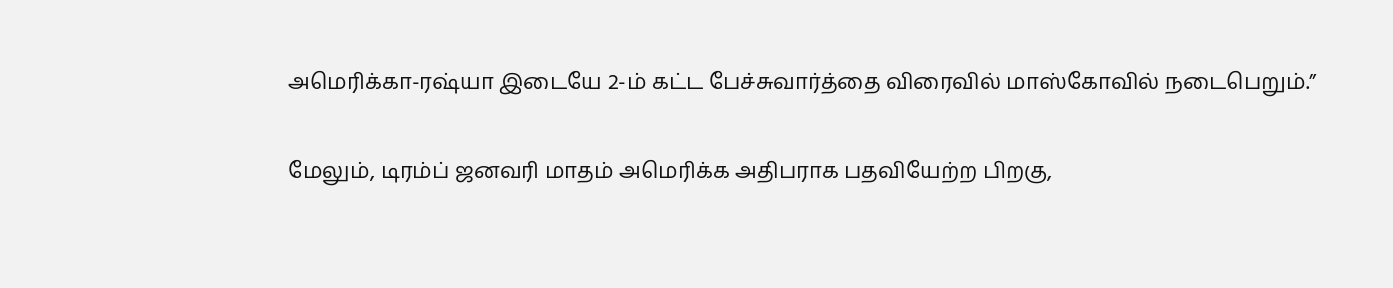அமெரிக்கா-ரஷ்யா இடையே 2-ம் கட்ட பேச்சுவார்த்தை விரைவில் மாஸ்கோவில் நடைபெறும்.”

மேலும், டிரம்ப் ஜனவரி மாதம் அமெரிக்க அதிபராக பதவியேற்ற பிறகு,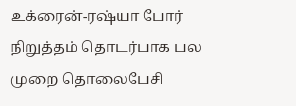உக்ரைன்-ரஷ்யா போர் நிறுத்தம் தொடர்பாக பல முறை தொலைபேசி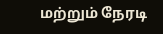மற்றும் நேரடி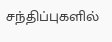சந்திப்புகளில்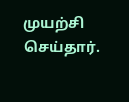முயற்சி செய்தார்.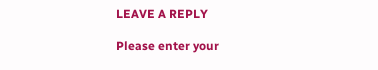LEAVE A REPLY

Please enter your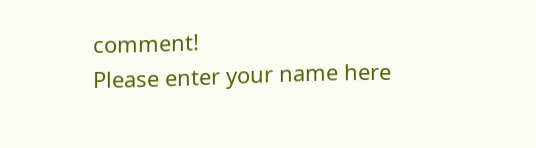comment!
Please enter your name here